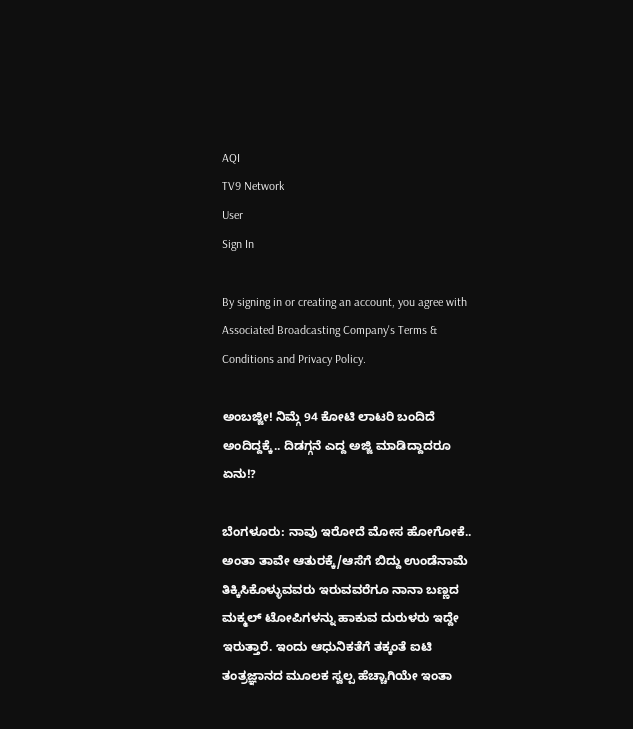AQI
TV9 Network
User
Sign In

By signing in or creating an account, you agree with Associated Broadcasting Company's Terms & Conditions and Privacy Policy.

ಅಂಬಜ್ಜೀ! ನಿಮ್ಗೆ 94 ಕೋಟಿ ಲಾಟರಿ ಬಂದಿದೆ ಅಂದಿದ್ದಕ್ಕೆ.. ದಿಡಗ್ಗನೆ ಎದ್ದ ಅಜ್ಜಿ ಮಾಡಿದ್ದಾದರೂ ಏನು!?

ಬೆಂಗಳೂರು: ನಾವು ಇರೋದೆ ಮೋಸ ಹೋಗೋಕೆ.. ಅಂತಾ ತಾವೇ ಆತುರಕ್ಕೆ/ಆಸೆಗೆ ಬಿದ್ದು ಉಂಡೆನಾಮೆ ತಿಕ್ಕಿಸಿಕೊಳ್ಳುವವರು ಇರುವವರೆಗೂ ನಾನಾ ಬಣ್ಣದ ಮಕ್ಮಲ್ ಟೋಪಿಗಳನ್ನು ಹಾಕುವ ದುರುಳರು ಇದ್ದೇ ಇರುತ್ತಾರೆ. ಇಂದು ಆಧುನಿಕತೆಗೆ ತಕ್ಕಂತೆ ಐಟಿ ತಂತ್ರಜ್ಞಾನದ ಮೂಲಕ ಸ್ವಲ್ಪ ಹೆಚ್ಚಾಗಿಯೇ ಇಂತಾ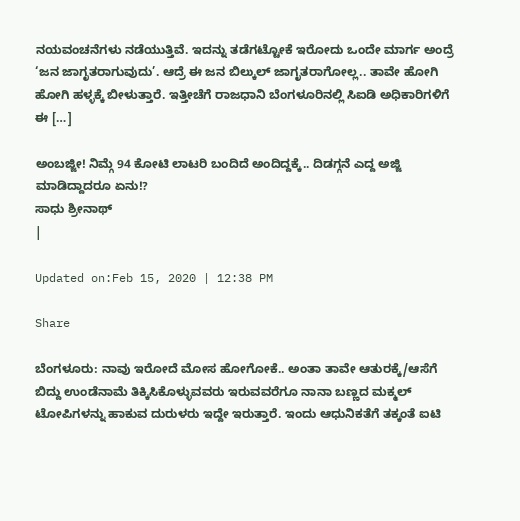ನಯವಂಚನೆಗಳು ನಡೆಯುತ್ತಿವೆ. ಇದನ್ನು ತಡೆಗಟ್ಟೋಕೆ ಇರೋದು ಒಂದೇ ಮಾರ್ಗ ಅಂದ್ರೆ ‘ಜನ ಜಾಗೃತರಾಗುವುದು’. ಆದ್ರೆ ಈ ಜನ ಬಿಲ್ಕುಲ್ ಜಾಗೃತರಾಗೋಲ್ಲ.. ತಾವೇ ಹೋಗಿ ಹೋಗಿ ಹಳ್ಳಕ್ಕೆ ಬೀಳುತ್ತಾರೆ. ಇತ್ತೀಚೆಗೆ ರಾಜಧಾನಿ ಬೆಂಗಳೂರಿನಲ್ಲಿ ಸಿಐಡಿ ಅಧಿಕಾರಿಗಳಿಗೆ ಈ […]

ಅಂಬಜ್ಜೀ! ನಿಮ್ಗೆ 94 ಕೋಟಿ ಲಾಟರಿ ಬಂದಿದೆ ಅಂದಿದ್ದಕ್ಕೆ.. ದಿಡಗ್ಗನೆ ಎದ್ದ ಅಜ್ಜಿ ಮಾಡಿದ್ದಾದರೂ ಏನು!?
ಸಾಧು ಶ್ರೀನಾಥ್
|

Updated on:Feb 15, 2020 | 12:38 PM

Share

ಬೆಂಗಳೂರು: ನಾವು ಇರೋದೆ ಮೋಸ ಹೋಗೋಕೆ.. ಅಂತಾ ತಾವೇ ಆತುರಕ್ಕೆ/ಆಸೆಗೆ ಬಿದ್ದು ಉಂಡೆನಾಮೆ ತಿಕ್ಕಿಸಿಕೊಳ್ಳುವವರು ಇರುವವರೆಗೂ ನಾನಾ ಬಣ್ಣದ ಮಕ್ಮಲ್ ಟೋಪಿಗಳನ್ನು ಹಾಕುವ ದುರುಳರು ಇದ್ದೇ ಇರುತ್ತಾರೆ. ಇಂದು ಆಧುನಿಕತೆಗೆ ತಕ್ಕಂತೆ ಐಟಿ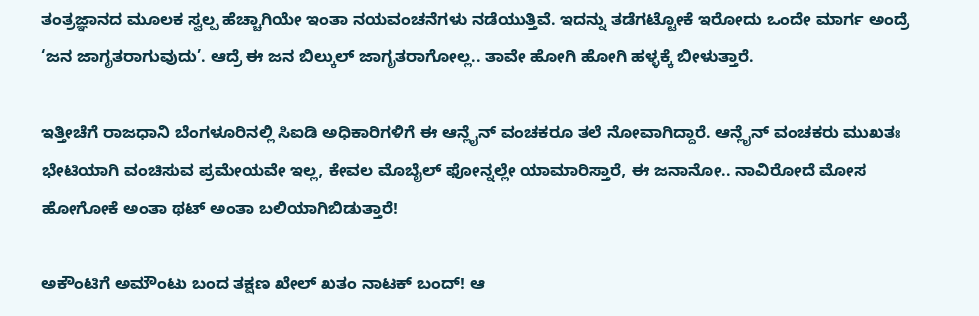ತಂತ್ರಜ್ಞಾನದ ಮೂಲಕ ಸ್ವಲ್ಪ ಹೆಚ್ಚಾಗಿಯೇ ಇಂತಾ ನಯವಂಚನೆಗಳು ನಡೆಯುತ್ತಿವೆ. ಇದನ್ನು ತಡೆಗಟ್ಟೋಕೆ ಇರೋದು ಒಂದೇ ಮಾರ್ಗ ಅಂದ್ರೆ ‘ಜನ ಜಾಗೃತರಾಗುವುದು’. ಆದ್ರೆ ಈ ಜನ ಬಿಲ್ಕುಲ್ ಜಾಗೃತರಾಗೋಲ್ಲ.. ತಾವೇ ಹೋಗಿ ಹೋಗಿ ಹಳ್ಳಕ್ಕೆ ಬೀಳುತ್ತಾರೆ.

ಇತ್ತೀಚೆಗೆ ರಾಜಧಾನಿ ಬೆಂಗಳೂರಿನಲ್ಲಿ ಸಿಐಡಿ ಅಧಿಕಾರಿಗಳಿಗೆ ಈ ಆನ್ಲೈನ್ ವಂಚಕರೂ ತಲೆ ನೋವಾಗಿದ್ದಾರೆ. ಆನ್ಲೈನ್ ವಂಚಕರು ಮುಖತಃ ಭೇಟಿಯಾಗಿ ವಂಚಿಸುವ ಪ್ರಮೇಯವೇ ಇಲ್ಲ, ಕೇವಲ ಮೊಬೈಲ್ ಫೋನ್ನಲ್ಲೇ ಯಾಮಾರಿಸ್ತಾರೆ, ಈ ಜನಾನೋ.. ನಾವಿರೋದೆ ಮೋಸ ಹೋಗೋಕೆ ಅಂತಾ ಥಟ್ ಅಂತಾ ಬಲಿಯಾಗಿಬಿಡುತ್ತಾರೆ!

ಅಕೌಂಟಿಗೆ ಅಮೌಂಟು ಬಂದ ತಕ್ಷಣ ಖೇಲ್ ಖತಂ ನಾಟಕ್ ಬಂದ್! ಆ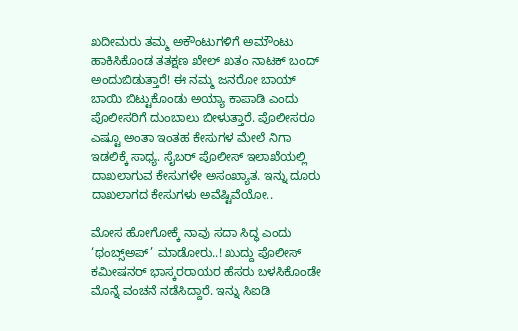ಖದೀಮರು ತಮ್ಮ ಅಕೌಂಟುಗಳಿಗೆ ಅಮೌಂಟು ಹಾಕಿಸಿಕೊಂಡ ತತಕ್ಷಣ ಖೇಲ್ ಖತಂ ನಾಟಕ್ ಬಂದ್ ಅಂದುಬಿಡುತ್ತಾರೆ! ಈ ನಮ್ಮ ಜನರೋ ಬಾಯ್ ಬಾಯಿ ಬಿಟ್ಟುಕೊಂಡು ಅಯ್ಯಾ ಕಾಪಾಡಿ ಎಂದು ಪೊಲೀಸರಿಗೆ ದುಂಬಾಲು ಬೀಳುತ್ತಾರೆ. ಪೊಲೀಸರೂ ಎಷ್ಟೂ ಅಂತಾ ಇಂತಹ ಕೇಸುಗಳ ಮೇಲೆ ನಿಗಾ ಇಡಲಿಕ್ಕೆ ಸಾಧ್ಯ. ಸೈಬರ್ ಪೊಲೀಸ್ ಇಲಾಖೆಯಲ್ಲಿ ದಾಖಲಾಗುವ ಕೇಸುಗಳೇ ಅಸಂಖ್ಯಾತ. ಇನ್ನು ದೂರು ದಾಖಲಾಗದ ಕೇಸುಗಳು ಅವೆಷ್ಟಿವೆಯೋ..

ಮೋಸ ಹೋಗೋಕ್ಕೆ ನಾವು ಸದಾ ಸಿದ್ಧ ಎಂದು ‘ಥಂಬ್ಸ್ಅಪ್’ ಮಾಡೋರು..! ಖುದ್ದು ಪೊಲೀಸ್ ಕಮೀಷನರ್ ಭಾಸ್ಕರರಾಯರ ಹೆಸರು ಬಳಸಿಕೊಂಡೇ ಮೊನ್ನೆ ವಂಚನೆ ನಡೆಸಿದ್ದಾರೆ. ಇನ್ನು ಸಿಐಡಿ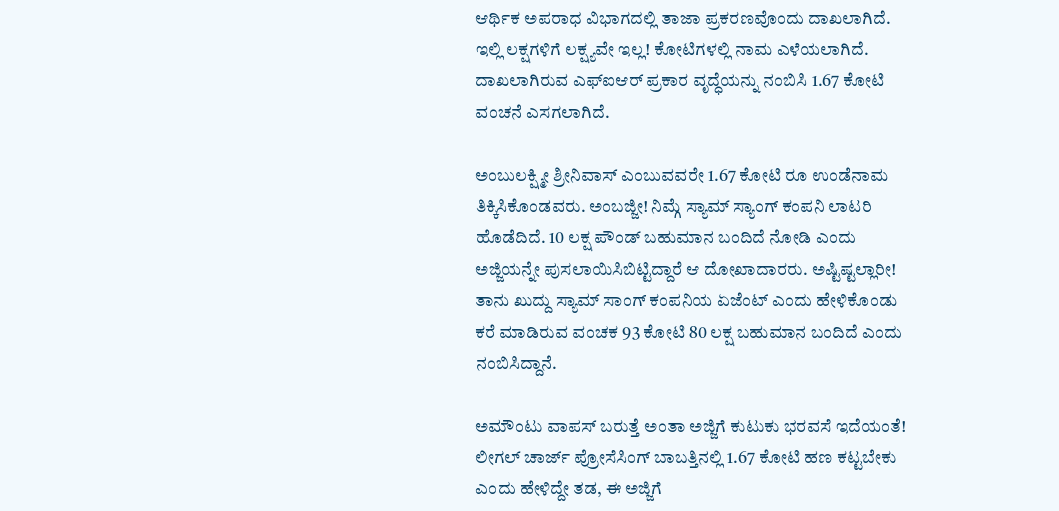ಆರ್ಥಿಕ ಅಪರಾಧ ವಿಭಾಗದಲ್ಲಿ ತಾಜಾ ಪ್ರಕರಣವೊಂದು ದಾಖಲಾಗಿದೆ. ಇಲ್ಲಿ ಲಕ್ಷಗಳಿಗೆ ಲಕ್ಷ್ಯವೇ ಇಲ್ಲ! ಕೋಟಿಗಳಲ್ಲಿ ನಾಮ ಎಳೆಯಲಾಗಿದೆ. ದಾಖಲಾಗಿರುವ ಎಫ್ಐಆರ್ ಪ್ರಕಾರ ವೃದ್ಧೆಯನ್ನು ನಂಬಿಸಿ 1.67 ಕೋಟಿ ವಂಚನೆ ಎಸಗಲಾಗಿದೆ.

ಅಂಬುಲಕ್ಷ್ಮೀ ಶ್ರೀನಿವಾಸ್ ಎಂಬುವವರೇ 1.67 ಕೋಟಿ ರೂ ಉಂಡೆನಾಮ ತಿಕ್ಕಿಸಿಕೊಂಡವರು. ಅಂಬಜ್ಜೀ! ನಿಮ್ಗೆ ಸ್ಯಾಮ್ ಸ್ಯಾಂಗ್ ಕಂಪನಿ ಲಾಟರಿ ಹೊಡೆದಿದೆ. 10 ಲಕ್ಷ ಪೌಂಡ್ ಬಹುಮಾನ ಬಂದಿದೆ ನೋಡಿ ಎಂದು ಅಜ್ಜಿಯನ್ನೇ ಪುಸಲಾಯಿಸಿಬಿಟ್ಟಿದ್ದಾರೆ ಆ ದೋಖಾದಾರರು. ಅಷ್ಟಿಷ್ಟಲ್ಲಾರೀ! ತಾನು ಖುದ್ದು ಸ್ಯಾಮ್ ಸಾಂಗ್ ಕಂಪನಿಯ ಏಜೆಂಟ್ ಎಂದು ಹೇಳಿಕೊಂಡು ಕರೆ ಮಾಡಿರುವ ವಂಚಕ 93 ಕೋಟಿ 80 ಲಕ್ಷ ಬಹುಮಾನ ಬಂದಿದೆ ಎಂದು ನಂಬಿಸಿದ್ದಾನೆ.

ಅಮೌಂಟು ವಾಪಸ್ ಬರುತ್ತೆ ಅಂತಾ ಅಜ್ಜಿಗೆ ಕುಟುಕು ಭರವಸೆ ಇದೆಯಂತೆ! ಲೀಗಲ್ ಚಾರ್ಜ್ ಪ್ರೋಸೆಸಿಂಗ್ ಬಾಬತ್ತಿನಲ್ಲಿ 1.67 ಕೋಟಿ ಹಣ ಕಟ್ಟಬೇಕು ಎಂದು ಹೇಳಿದ್ದೇ ತಡ, ಈ ಅಜ್ಜಿಗೆ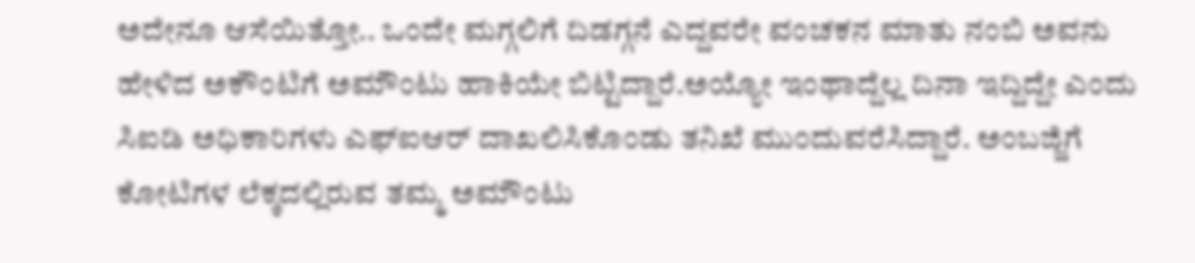ಅದೇನೂ ಆಸೆಯಿತ್ತೋ.. ಒಂದೇ ಮಗ್ಗಲಿಗೆ ದಿಡಗ್ಗನೆ ಎದ್ದವರೇ ವಂಚಕನ ಮಾತು ನಂಬಿ ಅವನು ಹೇಳಿದ ಅಕೌಂಟಿಗೆ ಅಮೌಂಟು ಹಾಕಿಯೇ ಬಿಟ್ಟಿದ್ದಾರೆ.ಅಯ್ಯೋ ಇಂಥಾದ್ದೆಲ್ಲ ದಿನಾ ಇದ್ದಿದ್ದೇ ಎಂದು ಸಿಐಡಿ ಅಧಿಕಾರಿಗಳು ಎಫ್ಐಆರ್ ದಾಖಲಿಸಿಕೊಂಡು ತನಿಖೆ ಮುಂದುವರೆಸಿದ್ದಾರೆ. ಅಂಬಜ್ಜಿಗೆ ಕೋಟಿಗಳ ಲೆಕ್ಕದಲ್ಲಿರುವ ತಮ್ಮ ಅಮೌಂಟು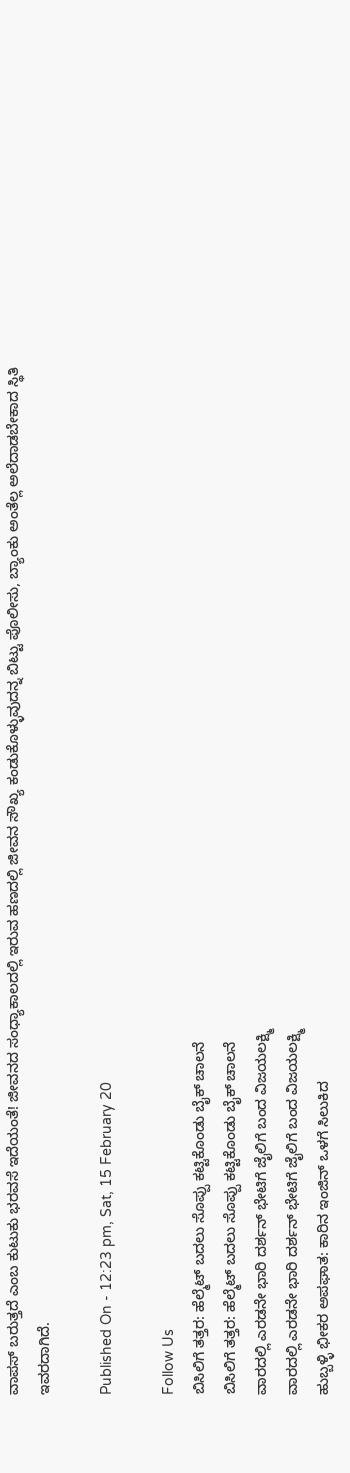ವಾಪಸ್ ಬರುತ್ತದೆ ಎಂಬ ಕುಟುಕು ಭರವಸೆ ಇದೆಯಂತೆ! ಜೀವನದ ಸಂಧ್ಯಾಕಾಲದಲ್ಲಿ ಇರುವ ಹಣದಲ್ಲಿ ಜೀವನ ಸೌಖ್ಯ ಕಂಡುಕೊಳ್ಳುವುದನ್ನ ಬಿಟ್ಟು ಪೊಲೀಸು, ಬ್ಯಾಂಕು ಅಂತೆಲ್ಲ ಅಲೆದಾಡಬೇಕಾದ ಸ್ಥಿತಿ ಇವರದಾಗಿದೆ.

Published On - 12:23 pm, Sat, 15 February 20

Follow Us
ಬಿಸಿಲಿಗೆ ತತ್ತರ: ಹೆಲ್ಮೆಟ್ ಬದಲು ಸೊಪ್ಪು ಕಟ್ಟಿಕೊಂಡು ಬೈಕ್ ಚಾಲನೆ
ಬಿಸಿಲಿಗೆ ತತ್ತರ: ಹೆಲ್ಮೆಟ್ ಬದಲು ಸೊಪ್ಪು ಕಟ್ಟಿಕೊಂಡು ಬೈಕ್ ಚಾಲನೆ
ವಾರದಲ್ಲಿ ಎರಡನೇ ಭಾರಿ ದರ್ಶನ್ ಭೇಟಿಗೆ ಜೈಲಿಗೆ ಬಂದ ವಿಜಯಲಕ್ಷ್ಮಿ
ವಾರದಲ್ಲಿ ಎರಡನೇ ಭಾರಿ ದರ್ಶನ್ ಭೇಟಿಗೆ ಜೈಲಿಗೆ ಬಂದ ವಿಜಯಲಕ್ಷ್ಮಿ
ಹುಬ್ಬಳ್ಳಿ ಭೀಕರ ಅಪಘಾತ: ಕಾರಿನ ಇಂಜಿನ್ ಒಳಗೆ ಸಿಲುಕಿದ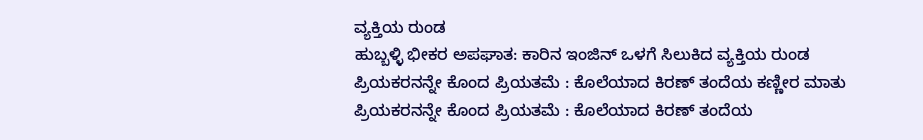ವ್ಯಕ್ತಿಯ ರುಂಡ
ಹುಬ್ಬಳ್ಳಿ ಭೀಕರ ಅಪಘಾತ: ಕಾರಿನ ಇಂಜಿನ್ ಒಳಗೆ ಸಿಲುಕಿದ ವ್ಯಕ್ತಿಯ ರುಂಡ
ಪ್ರಿಯಕರನನ್ನೇ ಕೊಂದ ಪ್ರಿಯತಮೆ : ಕೊಲೆಯಾದ ಕಿರಣ್ ತಂದೆಯ ಕಣ್ಣೀರ ಮಾತು
ಪ್ರಿಯಕರನನ್ನೇ ಕೊಂದ ಪ್ರಿಯತಮೆ : ಕೊಲೆಯಾದ ಕಿರಣ್ ತಂದೆಯ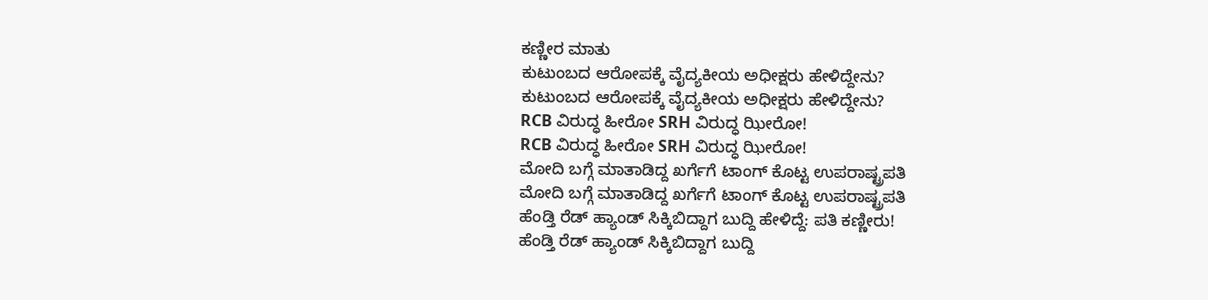ಕಣ್ಣೀರ ಮಾತು
ಕುಟುಂಬದ ಆರೋಪಕ್ಕೆ ವೈದ್ಯಕೀಯ ಅಧೀಕ್ಷರು ಹೇಳಿದ್ದೇನು?
ಕುಟುಂಬದ ಆರೋಪಕ್ಕೆ ವೈದ್ಯಕೀಯ ಅಧೀಕ್ಷರು ಹೇಳಿದ್ದೇನು?
RCB ವಿರುದ್ಧ ಹೀರೋ SRH ವಿರುದ್ಧ ಝೀರೋ!
RCB ವಿರುದ್ಧ ಹೀರೋ SRH ವಿರುದ್ಧ ಝೀರೋ!
ಮೋದಿ ಬಗ್ಗೆ ಮಾತಾಡಿದ್ದ ಖರ್ಗೆಗೆ ಟಾಂಗ್ ಕೊಟ್ಟ ಉಪರಾಷ್ಟ್ರಪತಿ
ಮೋದಿ ಬಗ್ಗೆ ಮಾತಾಡಿದ್ದ ಖರ್ಗೆಗೆ ಟಾಂಗ್ ಕೊಟ್ಟ ಉಪರಾಷ್ಟ್ರಪತಿ
ಹೆಂಡ್ತಿ ರೆಡ್ ಹ್ಯಾಂಡ್ ಸಿಕ್ಕಿಬಿದ್ದಾಗ ಬುದ್ದಿ ಹೇಳಿದ್ದೆ: ಪತಿ ಕಣ್ಣೀರು!
ಹೆಂಡ್ತಿ ರೆಡ್ ಹ್ಯಾಂಡ್ ಸಿಕ್ಕಿಬಿದ್ದಾಗ ಬುದ್ದಿ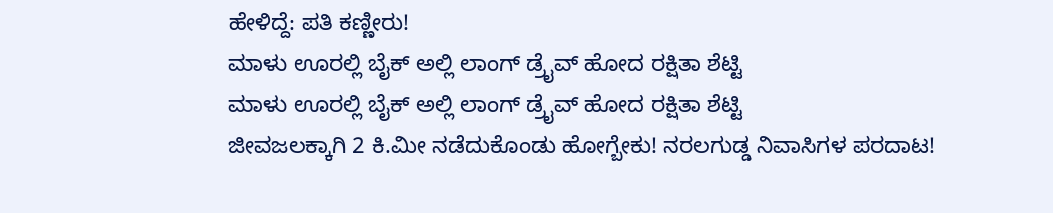ಹೇಳಿದ್ದೆ: ಪತಿ ಕಣ್ಣೀರು!
ಮಾಳು ಊರಲ್ಲಿ ಬೈಕ್ ಅಲ್ಲಿ ಲಾಂಗ್ ಡ್ರೈವ್ ಹೋದ ರಕ್ಷಿತಾ ಶೆಟ್ಟಿ
ಮಾಳು ಊರಲ್ಲಿ ಬೈಕ್ ಅಲ್ಲಿ ಲಾಂಗ್ ಡ್ರೈವ್ ಹೋದ ರಕ್ಷಿತಾ ಶೆಟ್ಟಿ
ಜೀವಜಲಕ್ಕಾಗಿ 2 ಕಿ.ಮೀ ನಡೆದುಕೊಂಡು ಹೋಗ್ಬೇಕು! ನರಲಗುಡ್ಡ ನಿವಾಸಿಗಳ ಪರದಾಟ!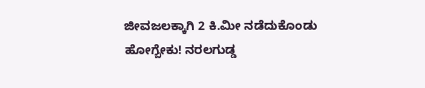ಜೀವಜಲಕ್ಕಾಗಿ 2 ಕಿ.ಮೀ ನಡೆದುಕೊಂಡು ಹೋಗ್ಬೇಕು! ನರಲಗುಡ್ಡ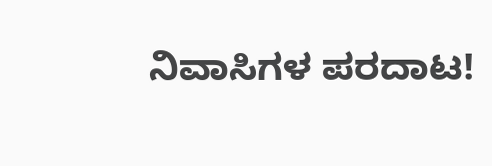ನಿವಾಸಿಗಳ ಪರದಾಟ!